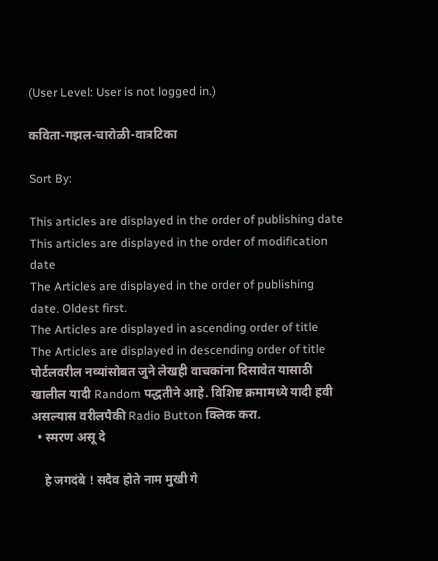(User Level: User is not logged in.)

कविता-गझल-चारोळी-वात्रटिका

Sort By:

This articles are displayed in the order of publishing date
This articles are displayed in the order of modification date
The Articles are displayed in the order of publishing date. Oldest first.
The Articles are displayed in ascending order of title
The Articles are displayed in descending order of title
पोर्टलवरील नव्यांसोबत जुने लेखही वाचकांना दिसावेत यासाठी खालील यादी Random पद्धतीने आहे. विशिष्ट क्रमामध्ये यादी हवी असल्यास वरीलपैकी Radio Button क्लिक करा.
  • स्मरण असू दे

    हे जगदंबे ! सदैव होते नाम मुखी गे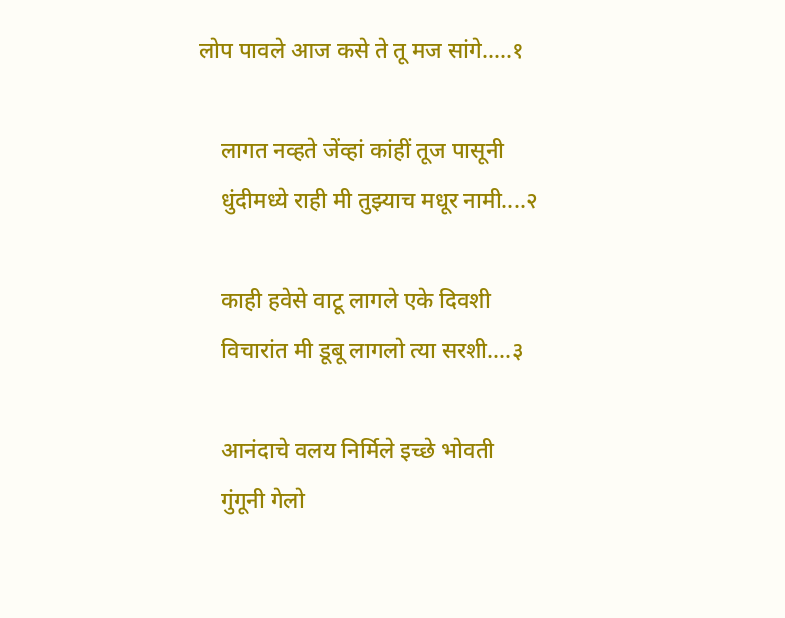लोप पावले आज कसे ते तू मज सांगे.....१

    लागत नव्हते जेंव्हां कांहीं तूज पासूनी
    धुंदीमध्ये राही मी तुझ्याच मधूर नामी....२

    काही हवेसे वाटू लागले एके दिवशी
    विचारांत मी डूबू लागलो त्या सरशी....३

    आनंदाचे वलय निर्मिले इच्छे भोवती
    गुंगूनी गेलो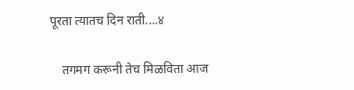पूरता त्यातच दिन राती....४

    तगमग करूनी तेच मिळविता आज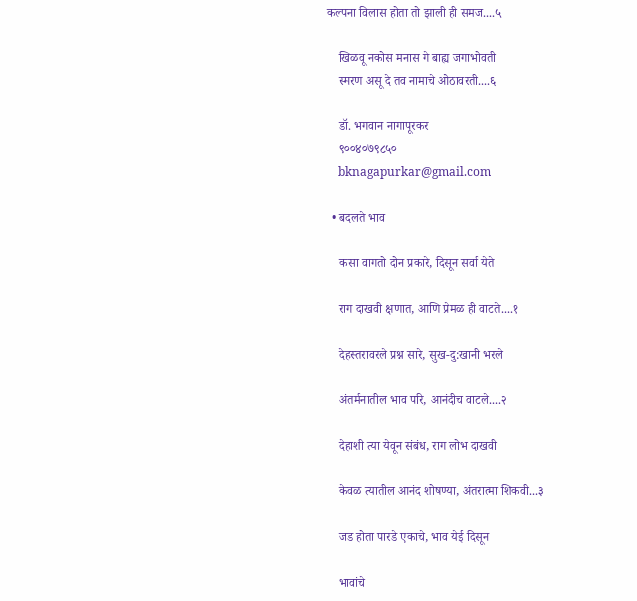कल्पना विलास होता तो झाली ही समज....५

    खिळवू नकोस मनास गे बाह्य जगाभोवती
    स्मरण असू दे तव नामाचे ओठावरती....६

    डॉ. भगवान नागापूरकर
    ९००४०७९८५०
    bknagapurkar@gmail.com

  • बदलते भाव

    कसा वागतो दोन प्रकारे, दिसून सर्वा येते

    राग दाखवी क्षणात, आणि प्रेमळ ही वाटते....१

    देहस्तरावरले प्रश्न सारे, सुख-दु:खानी भरले

    अंतर्मनातील भाव परि, आनंदीच वाटले....२

    देहाशी त्या येवून संबंध, राग लोभ दाखवी

    केवळ त्यातील आनंद शोषण्या, अंतरात्मा शिकवी...३

    जड होता पारडे एकाचे, भाव येई दिसून

    भावांचे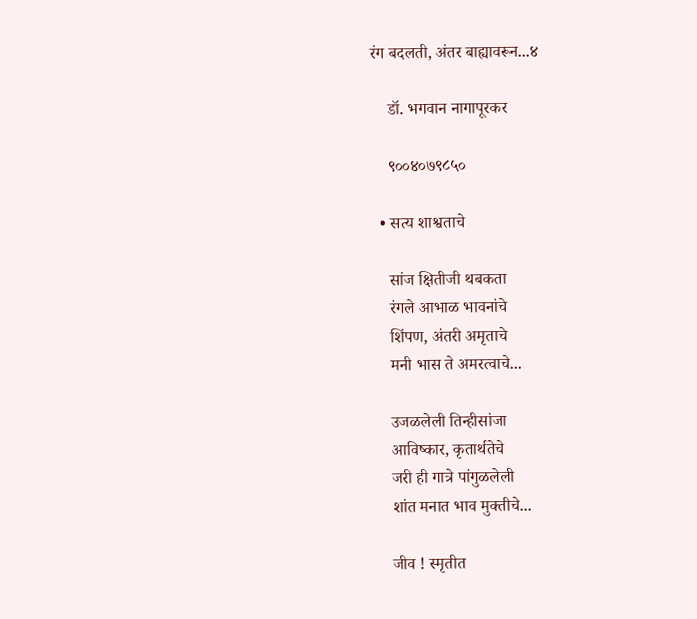रंग बदलती, अंतर बाह्यावरून...४

    डॉ. भगवान नागापूरकर

    ९००४०७९८५०

  • सत्य शाश्वताचे

    सांज क्षितीजी थबकता
    रंगले आभाळ भावनांचे
    शिंपण, अंतरी अमृताचे
    मनी भास ते अमरत्वाचे...

    उजळलेली तिन्हीसांजा
    आविष्कार, कृतार्थतेचे
    जरी ही गात्रे पांगुळलेली
    शांत मनात भाव मुक्तीचे...

    जीव ! स्मृतीत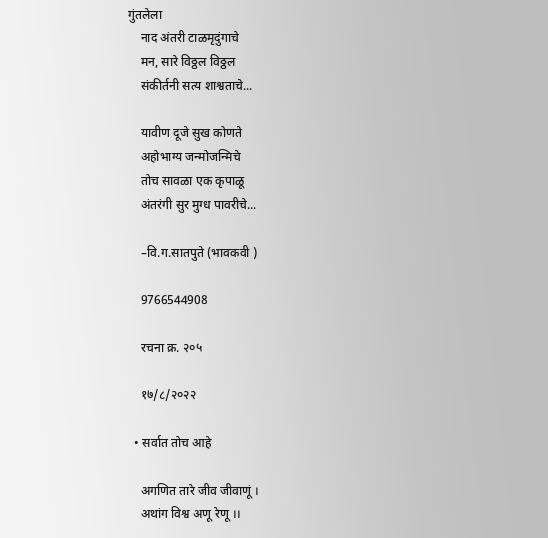गुंतलेला
    नाद अंतरी टाळमृदुंगाचे
    मन, सारे विठ्ठल विठ्ठल
    संकीर्तनी सत्य शाश्वताचे...

    यावीण दूजे सुख कोणते
    अहोभाग्य जन्मोजन्मिचे
    तोच सावळा एक कृपाळू
    अंतरंगी सुर मुग्ध पावरीचे...

    –वि.ग.सातपुते (भावकवी )

    9766544908

    रचना क्र. २०५

    १७/८/२०२२

  • सर्वात तोच आहे

    अगणित तारे जीव जीवाणूं ।
    अथांग विश्व अणू रेणू ।।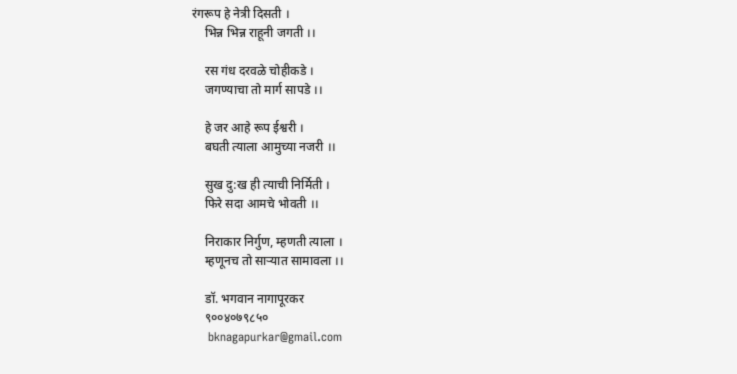रंगरूप हे नेत्री दिसती ।
    भिन्न भिन्न राहूनी जगती ।।

    रस गंध दरवळे चोहीकडे ।
    जगण्याचा तो मार्ग सापडे ।।

    हे जर आहे रूप ईश्वरी ।
    बघती त्याला आमुच्या नजरी ।।

    सुख दु:ख ही त्याची निर्मिती ।
    फिरे सदा आमचे भोवती ।।

    निराकार निर्गुण, म्हणती त्याला ।
    म्हणूनच तो साऱ्यात सामावला ।।

    डॉ. भगवान नागापूरकर
    ९००४०७९८५०
    bknagapurkar@gmail.com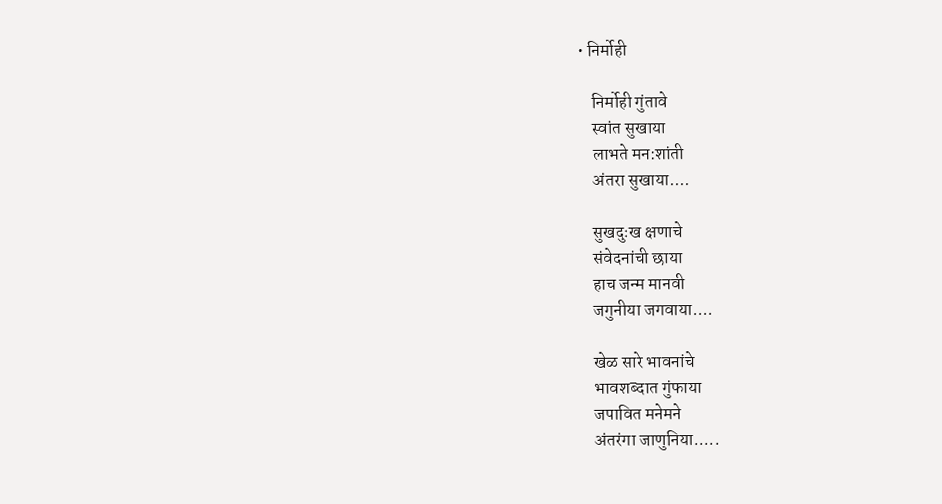• निर्मोही

    निर्मोही गुंतावे
    स्वांत सुखाया
    लाभते मन:शांती
    अंतरा सुखाया....

    सुखदुःख क्षणाचे
    संवेदनांची छाया
    हाच जन्म मानवी
    जगुनीया जगवाया....

    खेळ सारे भावनांचे
    भावशब्दात गुंफाया
    जपावित मनेमने
    अंतरंगा जाणुनिया.....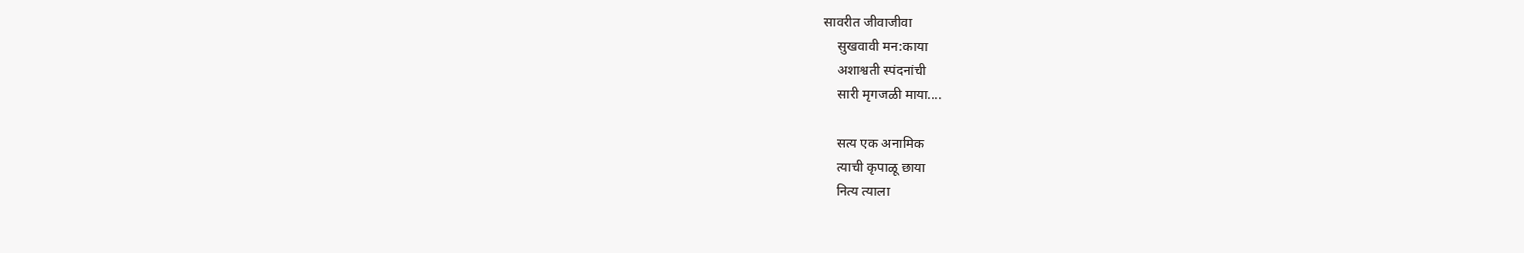सावरीत जीवाजीवा
    सुखवावी मन:काया
    अशाश्वती स्पंदनांची
    सारी मृगजळी माया....

    सत्य एक अनामिक
    त्याची कृपाळू छाया
    नित्य त्याला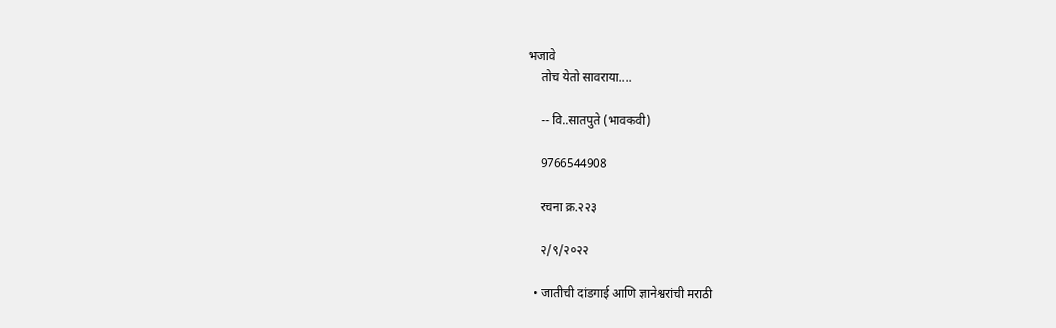भजावे
    तोच येतो सावराया....

    -- वि..सातपुते (भावकवी)

    9766544908

    रचना क्र.२२३

    २/९/२०२२

  • जातीची दांडगाई आणि ज्ञानेश्वरांची मराठी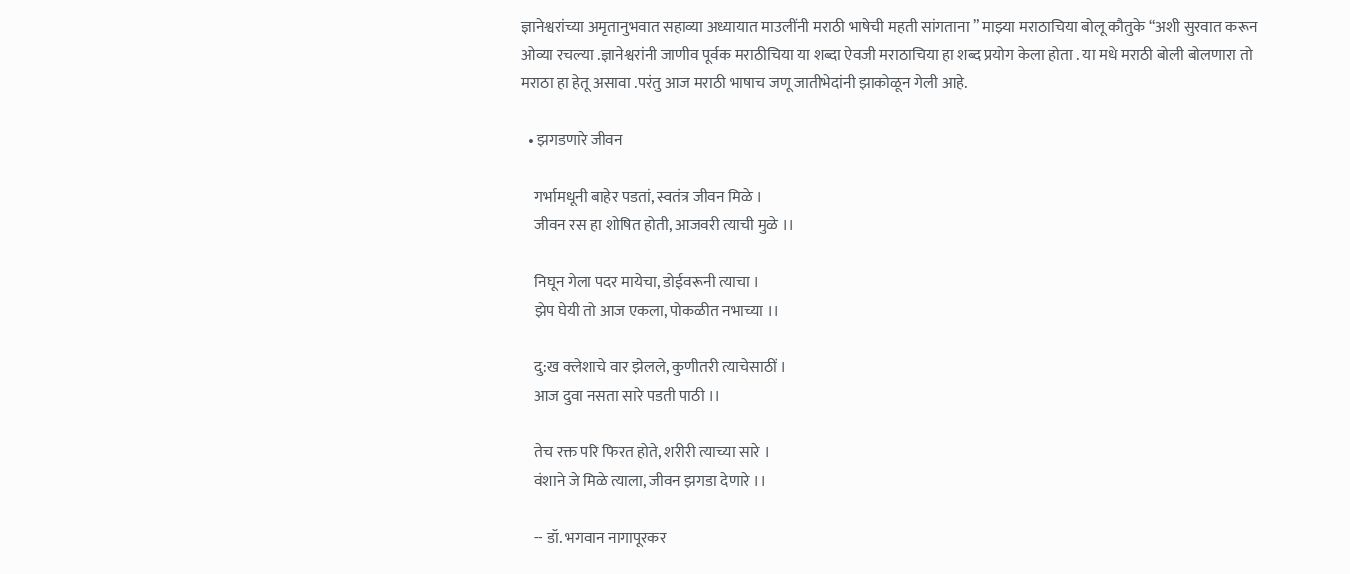ज्ञानेश्वरांच्या अमृतानुभवात सहाव्या अध्यायात माउलींनी मराठी भाषेची महती सांगताना ” माझ्या मराठाचिया बोलू कौतुके “अशी सुरवात करून ओव्या रचल्या .ज्ञानेश्वरांनी जाणीव पूर्वक मराठीचिया या शब्दा ऐवजी मराठाचिया हा शब्द प्रयोग केला होता . या मधे मराठी बोली बोलणारा तो मराठा हा हेतू असावा .परंतु आज मराठी भाषाच जणू जातीभेदांनी झाकोळून गेली आहे.

  • झगडणारे जीवन

    गर्भामधूनी बाहेर पडतां, स्वतंत्र जीवन मिळे ।
    जीवन रस हा शोषित होती, आजवरी त्याची मुळे ।।

    निघून गेला पदर मायेचा, डोईवरूनी त्याचा ।
    झेप घेयी तो आज एकला, पोकळीत नभाच्या ।।

    दु:ख क्लेशाचे वार झेलले, कुणीतरी त्याचेसाठीं ।
    आज दुवा नसता सारे पडती पाठी ।।

    तेच रक्त परि फिरत होते, शरीरी त्याच्या सारे ।
    वंशाने जे मिळे त्याला, जीवन झगडा देणारे ।।

    -- डॉ. भगवान नागापूरकर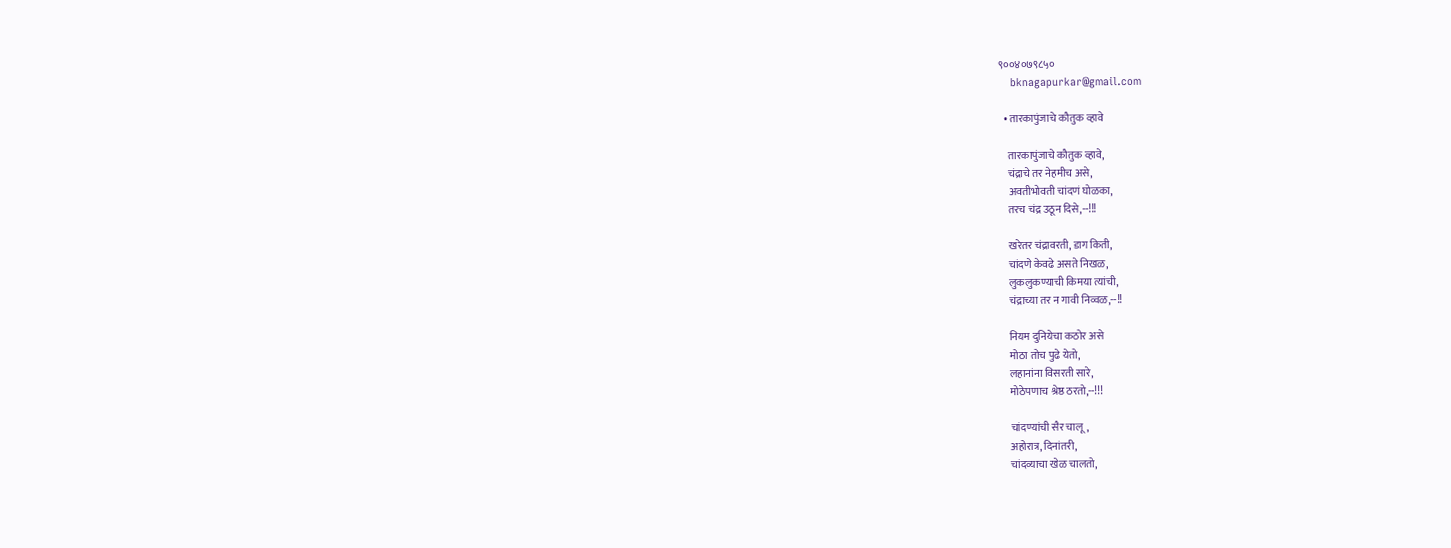९००४०७९८५०
    bknagapurkar@gmail.com

  • तारकापुंजाचे कौतुक व्हावे

    तारकापुंजाचे कौतुक व्हावे,
    चंद्राचे तर नेहमीच असे,
    अवतीभोवती चांदणं घोळका,
    तरच चंद्र उठून दिसे,--!!!

    खरेतर चंद्रावरती, डाग किती,
    चांदणे केवढे असते निखळ,
    लुकलुकण्याची किमया त्यांची,
    चंद्राच्या तर न गावी निव्वळ,--!!

    नियम दुनियेचा कठोर असे
    मोठा तोच पुढे येतो,
    लहानांना विसरती सारे,
    मोठेपणाच श्रेष्ठ ठरतो,--!!!

    चांदण्यांची सैर चालू,
    अहोरात्र, दिनांतरी,
    चांदव्याचा खेळ चालतो,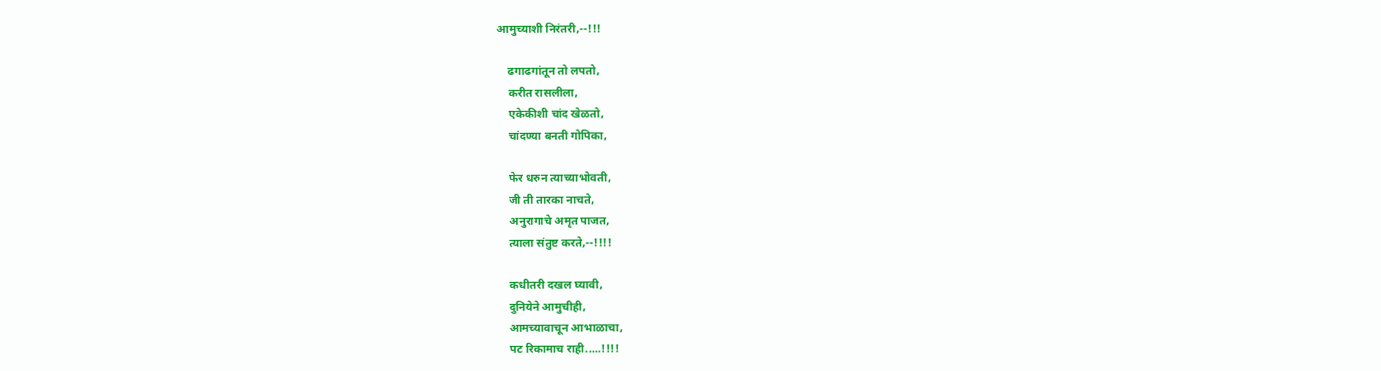आमुच्याशी निरंतरी,--!!!

    ढगाढगांतून तो लपतो,
    करीत रासलीला,
    एकेकीशी चांद खेळतो,
    चांदण्या बनती गोपिका,

    फेर धरुन त्याच्याभोवती,
    जी ती तारका नाचते,
    अनुरागाचे अमृत पाजत,
    त्याला संतुष्ट करते,--!!!!

    कधीतरी दखल घ्यावी,
    दुनियेने आमुचीही,
    आमच्यावाचून आभाळाचा,
    पट रिकामाच राही.....!!!!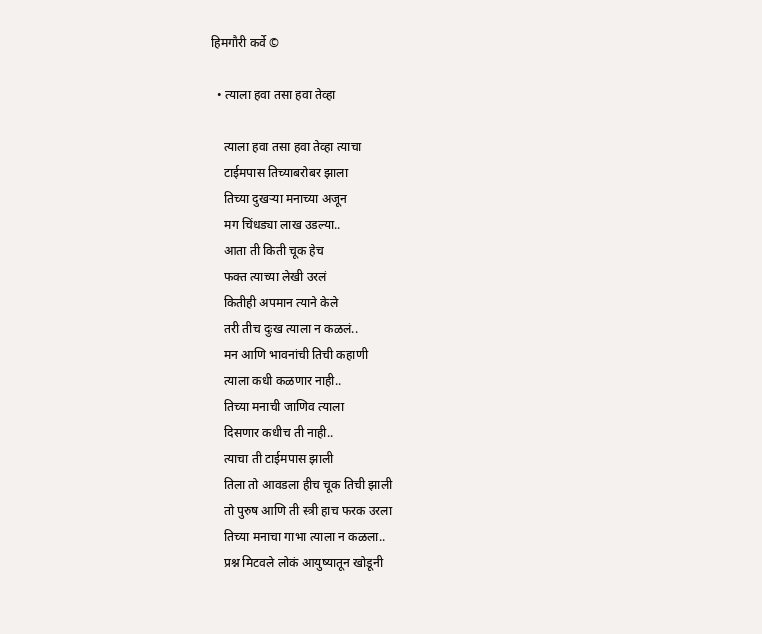हिमगौरी कर्वे ©

  • त्याला हवा तसा हवा तेव्हा

    त्याला हवा तसा हवा तेव्हा त्याचा
    टाईमपास तिच्याबरोबर झाला
    तिच्या दुखऱ्या मनाच्या अजून
    मग चिंधड्या लाख उडल्या..
    आता ती किती चूक हेच
    फक्त त्याच्या लेखी उरलं
    कितीही अपमान त्याने केले
    तरी तीच दुःख त्याला न कळलं..
    मन आणि भावनांची तिची कहाणी
    त्याला कधी कळणार नाही..
    तिच्या मनाची जाणिव त्याला
    दिसणार कधीच ती नाही..
    त्याचा ती टाईमपास झाली
    तिला तो आवडला हीच चूक तिची झाली
    तो पुरुष आणि ती स्त्री हाच फरक उरला
    तिच्या मनाचा गाभा त्याला न कळला..
    प्रश्न मिटवले लोकं आयुष्यातून खोडूनी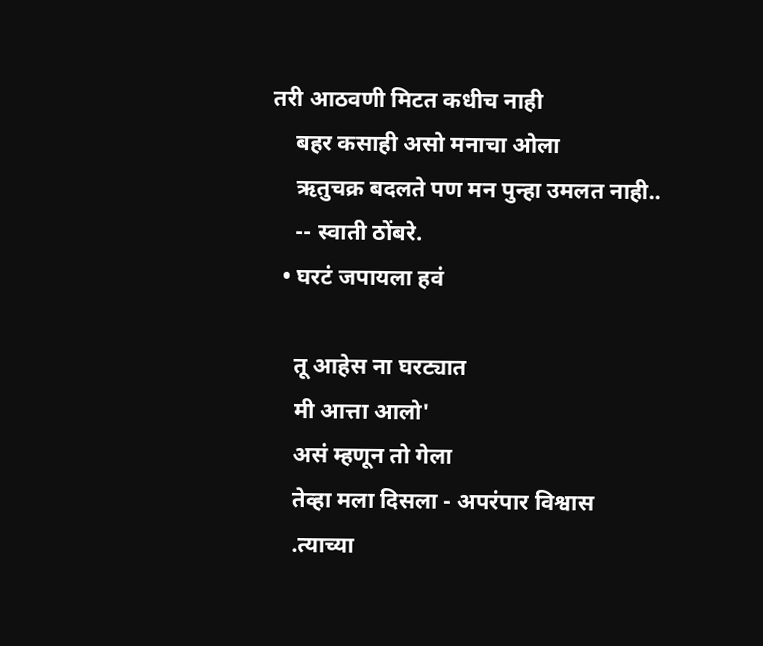तरी आठवणी मिटत कधीच नाही
    बहर कसाही असो मनाचा ओला
    ऋतुचक्र बदलते पण मन पुन्हा उमलत नाही..
    -- स्वाती ठोंबरे.
  • घरटं जपायला हवं

    तू आहेस ना घरट्यात
    मी आत्ता आलो'
    असं म्हणून तो गेला
    तेव्हा मला दिसला - अपरंपार विश्वास
    .त्याच्या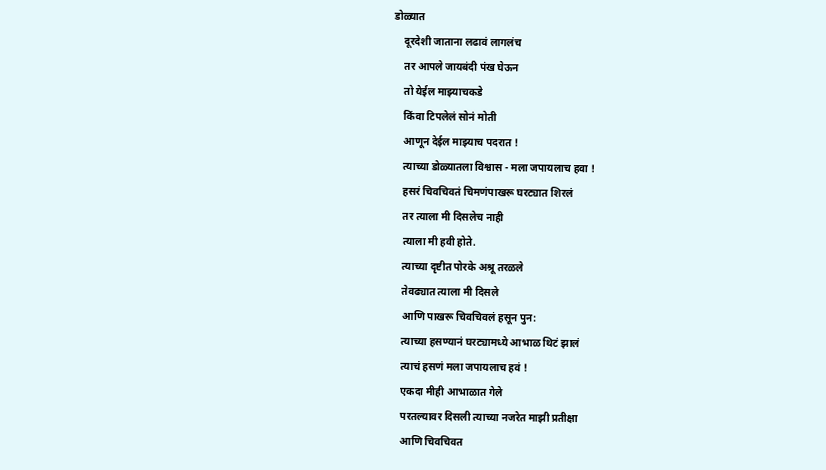डोळ्यात
    दूरदेशी जाताना लढावं लागलंच
    तर आपले जायबंदी पंख घेऊन
    तो येईल माझ्याचकडे
    किंवा टिपलेलं सोनं मोती
    आणून देईल माझ्याच पदरात !
    त्याच्या डोळ्यातला विश्वास - मला जपायलाच हवा !
    हसरं चिवचिवतं चिमणंपाखरू घरट्यात शिरलं
    तर त्याला मी दिसलेच नाही
    त्याला मी हवी होते.
    त्याच्या दृष्टीत पोरके अश्रू तरळले
    तेवढ्यात त्याला मी दिसले
    आणि पाखरू चिवचिवलं हसून पुन:
    त्याच्या हसण्यानं घरट्यामध्ये आभाळ थिटं झालं
    त्याचं हसणं मला जपायलाच हवं !
    एकदा मीही आभाळात गेले
    परतल्यावर दिसली त्याच्या नजरेत माझी प्रतीक्षा
    आणि चिवचिवत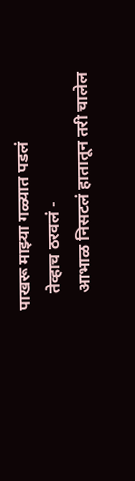पाखरू माझ्या गळ्यात पडलं
    तेव्हाच ठरवलं -
    आभाळ निसटलं हातातून तरी चालेल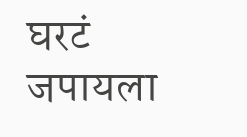घरटं जपायला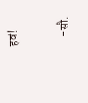हवं!

    -सौ.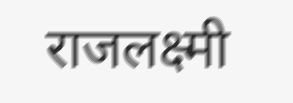राजलक्ष्मी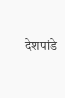देशपांडे